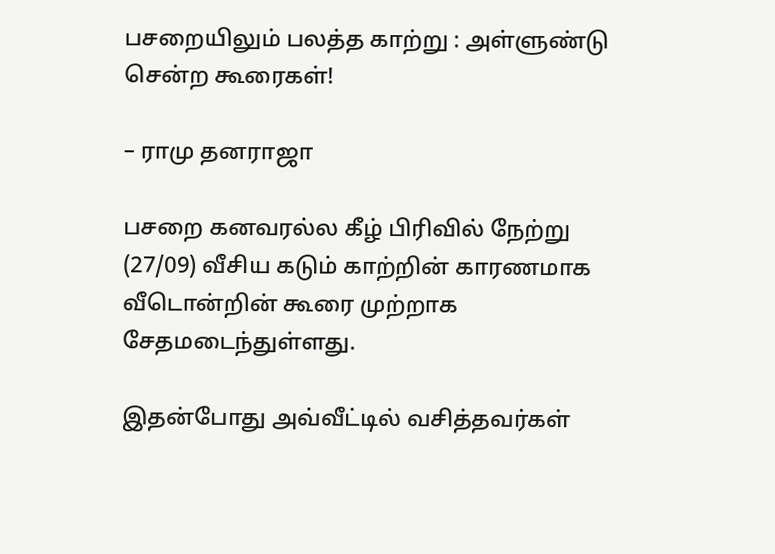பசறையிலும் பலத்த காற்று : அள்ளுண்டு சென்ற கூரைகள்!

– ராமு தனராஜா

பசறை கனவரல்ல கீழ் பிரிவில் நேற்று (27/09) வீசிய கடும் காற்றின் காரணமாக வீடொன்றின் கூரை முற்றாக சேதமடைந்துள்ளது.

இதன்போது அவ்வீட்டில் வசித்தவர்கள்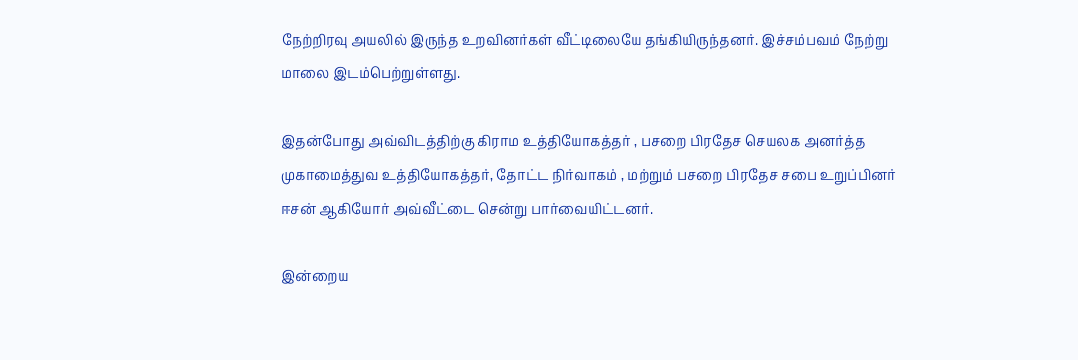நேற்றிரவு அயலில் இருந்த உறவினர்கள் வீட்டிலையே தங்கியிருந்தனர். இச்சம்பவம் நேற்று மாலை இடம்பெற்றுள்ளது.

இதன்போது அவ்விடத்திற்கு கிராம உத்தியோகத்தர் , பசறை பிரதேச செயலக அனர்த்த முகாமைத்துவ உத்தியோகத்தர், தோட்ட நிர்வாகம் , மற்றும் பசறை பிரதேச சபை உறுப்பினர் ஈசன் ஆகியோர் அவ்வீட்டை சென்று பார்வையிட்டனர்.

இன்றைய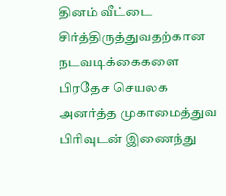தினம் வீட்டை சிர்த்திருத்துவதற்கான நடவடிக்கைகளை பிரதேச செயலக அனர்த்த முகாமைத்துவ பிரிவுடன் இணைந்து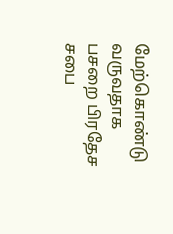மேற்கொண்டு வருவதாக பசறை பிரதேச சபை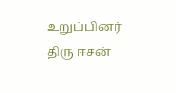உறுப்பினர் திரு ஈசன்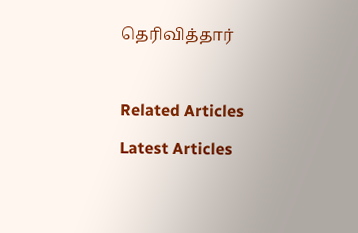தெரிவித்தார்



Related Articles

Latest Articles